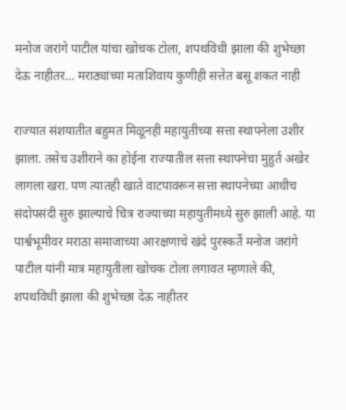मनोज जरांगे पाटील यांचा खोचक टोला, शपथविधी झाला की शुभेच्छा देऊ नाहीतर… मराठ्यांच्या मताशिवाय कुणीही सत्तेत बसू शकत नाही

राज्यात संशयातीत बहुमत मिळूनही महायुतीच्या सत्ता स्थापनेला उशीर झाला. तसेच उशीराने का होईना राज्यातील सत्ता स्थापनेचा मुहुर्त अखेर लागला खरा. पण त्यातही खाते वाटपावरून सत्ता स्थापनेच्या आधीच संदोपसंदी सुरु झाल्याचे चित्र राज्याच्या महायुतीमध्ये सुरु झाली आहे. या पार्श्वभूमीवर मराठा समाजाच्या आरक्षणाचे खंदे पुरस्कर्ते मनोज जरांगे पाटील यांनी मात्र महायुतीला खोचक टोला लगावत म्हणाले की, शपथविधी झाला की शुभेच्छा देऊ नाहीतर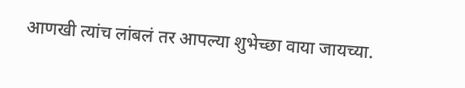आणखी त्यांच लांबलं तर आपल्या शुभेच्छा वाया जायच्या.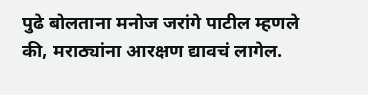पुढे बोलताना मनोज जरांगे पाटील म्हणले की, मराठ्यांना आरक्षण द्यावचं लागेल.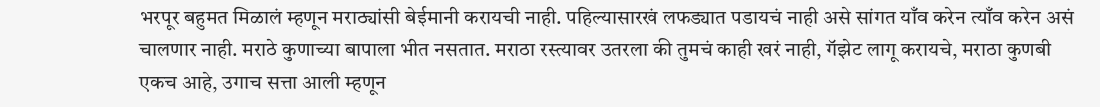भरपूर बहुमत मिळालं म्हणून मराठ्यांसी बेईमानी करायची नाही. पहिल्यासारखं लफड्यात पडायचं नाही असे सांगत याँव करेन त्याँव करेन असं चालणार नाही. मराठे कुणाच्या बापाला भीत नसतात. मराठा रस्त्यावर उतरला की तुमचं काही खरं नाही, गॅझेट लागू करायचे, मराठा कुणबी एकच आहे, उगाच सत्ता आली म्हणून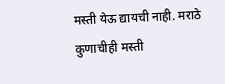मस्ती येऊ द्यायची नाही. मराठे कुणाचीही मस्ती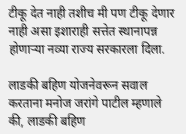टीकू देत नाही तशीच मी पण टीकू देणार नाही असा इशाराही सत्तेत स्थानापन्न होणाऱ्या नव्या राज्य सरकारला दिला.

लाडकी बहिण योजनेवरून सवाल करताना मनोज जरांगे पाटील म्हणाले की, लाडकी बहिण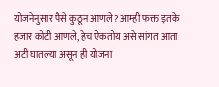योजनेनुसार पैसे कुठून आणले? आम्ही फक्त इतके हजार कोटी आणले, हेच ऐकतोय असे सांगत आता अटी घातल्या असून ही योजना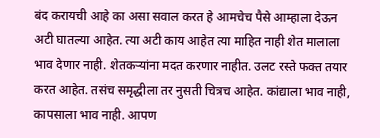बंद करायची आहे का असा सवाल करत हे आमचेच पैसे आम्हाला देऊन अटी घातल्या आहेत. त्या अटी काय आहेत त्या माहित नाही शेत मालाला भाव देणार नाही. शेतकऱ्यांना मदत करणार नाहीत. उलट रस्ते फक्त तयार करत आहेत. तसंच समृद्धीला तर नुसती चित्रच आहेत. कांद्याला भाव नाही, कापसाला भाव नाही. आपण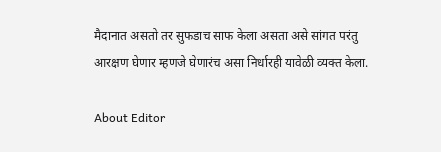मैदानात असतो तर सुफडाच साफ केला असता असे सांगत परंतु आरक्षण घेणार म्हणजे घेणारंच असा निर्धारही यावेळी व्यक्त केला.

About Editor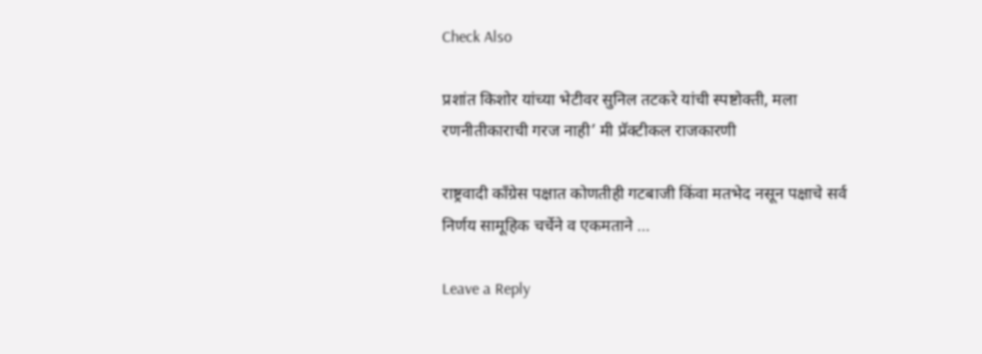Check Also

प्रशांत किशोर यांच्या भेटीवर सुनिल तटकरे यांची स्पष्टोक्ती, मला रणनीतीकाराची गरज नाही’ मी प्रॅक्टीकल राजकारणी

राष्ट्रवादी काँग्रेस पक्षात कोणतीही गटबाजी किंवा मतभेद नसून पक्षाचे सर्व निर्णय सामूहिक चर्चेने व एकमताने …

Leave a Reply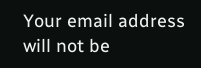Your email address will not be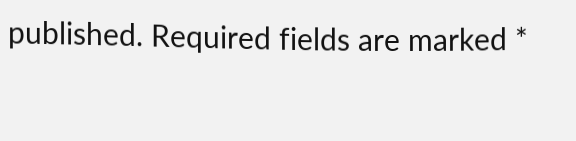published. Required fields are marked *